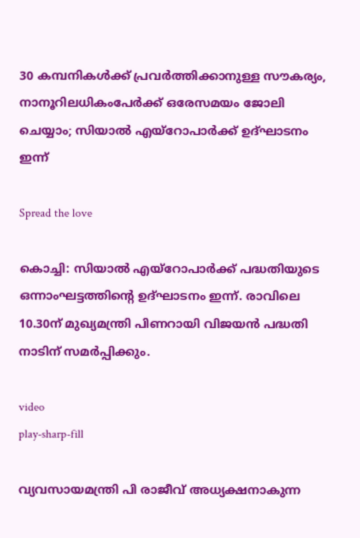30 കമ്പനികൾക്ക് പ്രവർത്തിക്കാനുള്ള സൗകര്യം, നാനൂറിലധികംപേർക്ക് ഒരേസമയം ജോലി ചെയ്യാം; സിയാൽ എയ്‌റോപാർക്ക് ഉദ്ഘാടനം ഇന്ന്

Spread the love

കൊച്ചി: സിയാല്‍ എയ്‌റോപാര്‍ക്ക് പദ്ധതിയുടെ ഒന്നാംഘട്ടത്തിന്റെ ഉദ്ഘാടനം ഇന്ന്. രാവിലെ 10.30ന് മുഖ്യമന്ത്രി പിണറായി വിജയന്‍ പദ്ധതി നാടിന് സമര്‍പ്പിക്കും.

video
play-sharp-fill

വ്യവസായമന്ത്രി പി രാജീവ് അധ്യക്ഷനാകുന്ന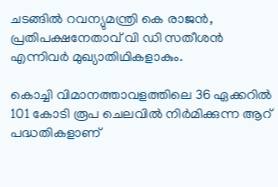ചടങ്ങില്‍ റവന്യുമന്ത്രി കെ രാജന്‍, പ്രതിപക്ഷനേതാവ് വി ഡി സതീശന്‍ എന്നിവര്‍ മുഖ്യാതിഥികളാകും.

കൊച്ചി വിമാനത്താവളത്തിലെ 36 ഏക്കറില്‍ 101 കോടി രൂപ ചെലവില്‍ നിര്‍മിക്കുന്ന ആറ് പദ്ധതികളാണ്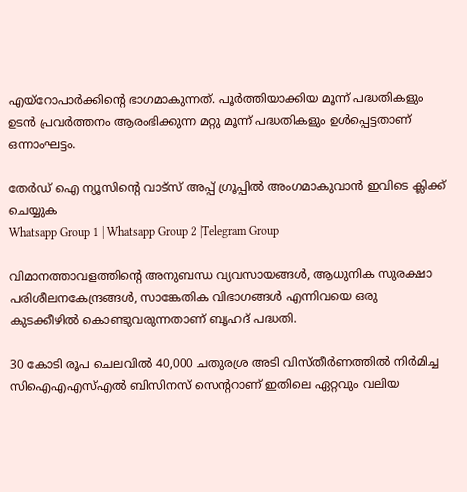എയ്‌റോപാര്‍ക്കിന്റെ ഭാഗമാകുന്നത്. പൂര്‍ത്തിയാക്കിയ മൂന്ന് പദ്ധതികളും ഉടന്‍ പ്രവര്‍ത്തനം ആരംഭിക്കുന്ന മറ്റു മൂന്ന് പദ്ധതികളും ഉള്‍പ്പെട്ടതാണ് ഒന്നാംഘട്ടം.

തേർഡ് ഐ ന്യൂസിന്റെ വാട്സ് അപ്പ് ഗ്രൂപ്പിൽ അംഗമാകുവാൻ ഇവിടെ ക്ലിക്ക് ചെയ്യുക
Whatsapp Group 1 | Whatsapp Group 2 |Telegram Group

വിമാനത്താവളത്തിന്റെ അനുബന്ധ വ്യവസായങ്ങള്‍, ആധുനിക സുരക്ഷാ പരിശീലനകേന്ദ്രങ്ങള്‍, സാങ്കേതിക വിഭാഗങ്ങള്‍ എന്നിവയെ ഒരു കുടക്കീഴില്‍ കൊണ്ടുവരുന്നതാണ് ബൃഹദ് പദ്ധതി.

30 കോടി രൂപ ചെലവില്‍ 40,000 ചതുരശ്ര അടി വിസ്തീര്‍ണത്തില്‍ നിര്‍മിച്ച സിഐഎഎസ്‌എല്‍ ബിസിനസ് സെന്ററാണ് ഇതിലെ ഏറ്റവും വലിയ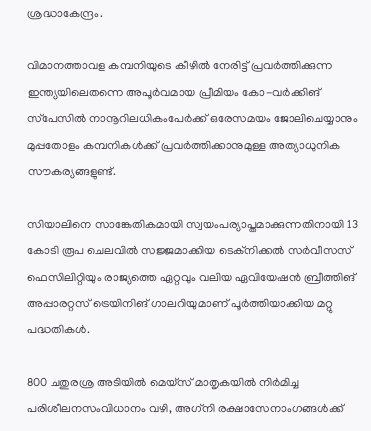ശ്രദ്ധാകേന്ദ്രം.

വിമാനത്താവള കമ്പനിയുടെ കീഴില്‍ നേരിട്ട് പ്രവര്‍ത്തിക്കുന്ന ഇന്ത്യയിലെതന്നെ അപൂര്‍വമായ പ്രീമിയം കോ-വര്‍ക്കിങ് സ്‌പേസില്‍ നാനൂറിലധികംപേര്‍ക്ക് ഒരേസമയം ജോലിചെയ്യാനും മുപ്പതോളം കമ്പനികള്‍ക്ക് പ്രവര്‍ത്തിക്കാനുമുള്ള അത്യാധുനിക സൗകര്യങ്ങളുണ്ട്.

സിയാലിനെ സാങ്കേതികമായി സ്വയംപര്യാപ്തമാക്കുന്നതിനായി 13 കോടി രൂപ ചെലവില്‍ സജ്ജമാക്കിയ ടെക്‌നിക്കല്‍ സര്‍വീസസ് ഫെസിലിറ്റിയും രാജ്യത്തെ ഏറ്റവും വലിയ ഏവിയേഷന്‍ ബ്രീത്തിങ് അപ്പാരറ്റസ് ട്രെയിനിങ് ഗാലറിയുമാണ് പൂര്‍ത്തിയാക്കിയ മറ്റു പദ്ധതികള്‍.

800 ചതുരശ്ര അടിയില്‍ മെയ്സ് മാതൃകയില്‍ നിര്‍മിച്ച പരിശീലനസംവിധാനം വഴി, അഗ്‌നി രക്ഷാസേനാംഗങ്ങള്‍ക്ക്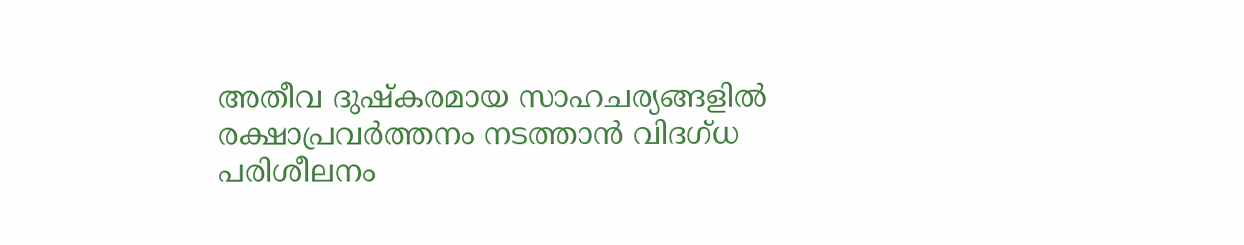അതീവ ദുഷ്‌കരമായ സാഹചര്യങ്ങളില്‍ രക്ഷാപ്രവര്‍ത്തനം നടത്താന്‍ വിദഗ്ധ പരിശീലനം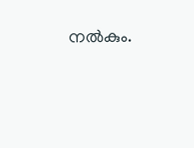നല്‍കും.